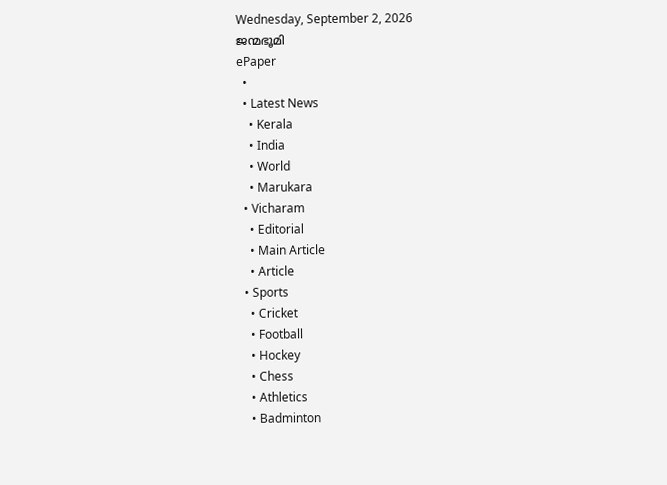Wednesday, September 2, 2026
ജന്മഭൂമി
ePaper
  •
  • Latest News
    • Kerala
    • India
    • World
    • Marukara
  • Vicharam
    • Editorial
    • Main Article
    • Article
  • Sports
    • Cricket
    • Football
    • Hockey
    • Chess
    • Athletics
    • Badminton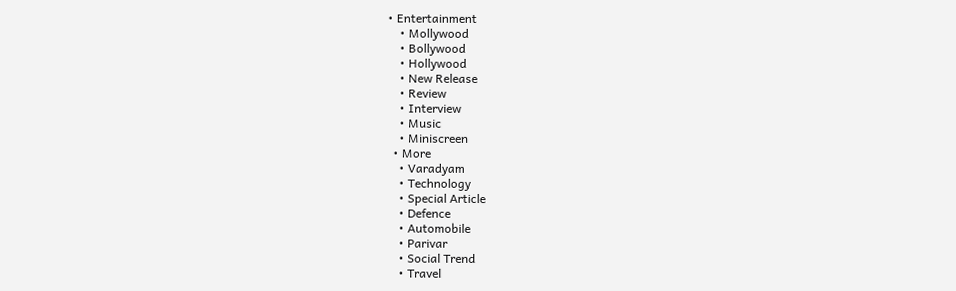• Entertainment
    • Mollywood
    • Bollywood
    • Hollywood
    • New Release
    • Review
    • Interview
    • Music
    • Miniscreen
  • More
    • Varadyam
    • Technology
    • Special Article
    • Defence
    • Automobile
    • Parivar
    • Social Trend
    • Travel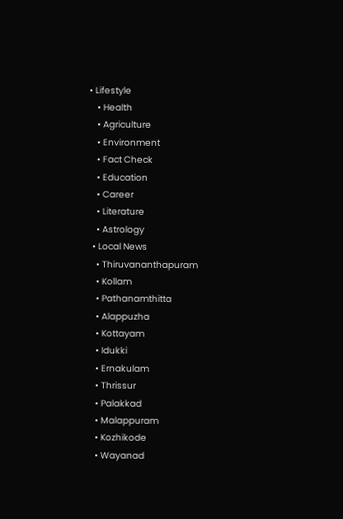• Lifestyle
    • Health
    • Agriculture
    • Environment
    • Fact Check
    • Education
    • Career
    • Literature
    • Astrology
  • Local News
    • Thiruvananthapuram
    • Kollam
    • Pathanamthitta
    • Alappuzha
    • Kottayam
    • Idukki
    • Ernakulam
    • Thrissur
    • Palakkad
    • Malappuram
    • Kozhikode
    • Wayanad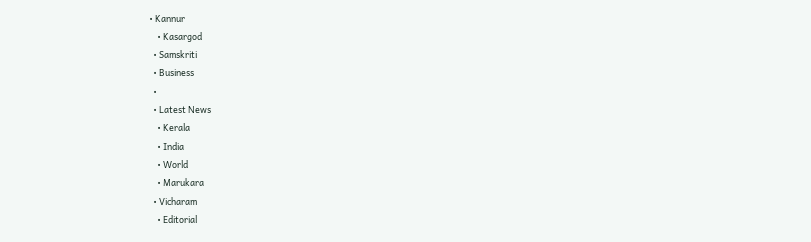• Kannur
    • Kasargod
  • Samskriti
  • Business
  •
  • Latest News
    • Kerala
    • India
    • World
    • Marukara
  • Vicharam
    • Editorial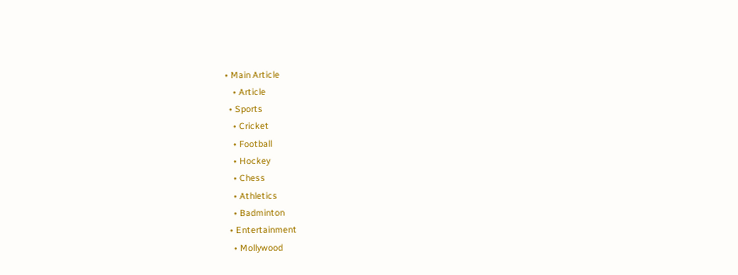• Main Article
    • Article
  • Sports
    • Cricket
    • Football
    • Hockey
    • Chess
    • Athletics
    • Badminton
  • Entertainment
    • Mollywood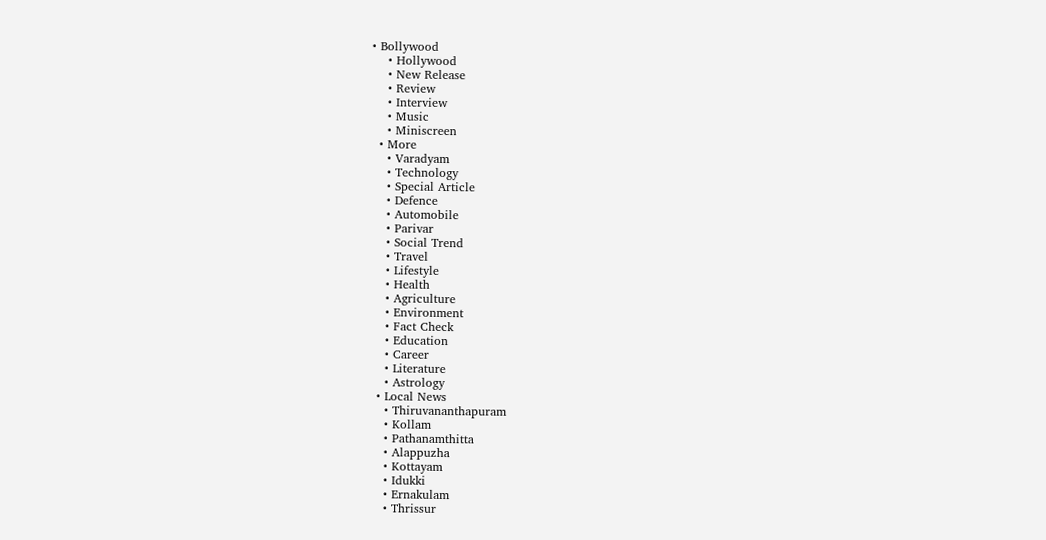• Bollywood
    • Hollywood
    • New Release
    • Review
    • Interview
    • Music
    • Miniscreen
  • More
    • Varadyam
    • Technology
    • Special Article
    • Defence
    • Automobile
    • Parivar
    • Social Trend
    • Travel
    • Lifestyle
    • Health
    • Agriculture
    • Environment
    • Fact Check
    • Education
    • Career
    • Literature
    • Astrology
  • Local News
    • Thiruvananthapuram
    • Kollam
    • Pathanamthitta
    • Alappuzha
    • Kottayam
    • Idukki
    • Ernakulam
    • Thrissur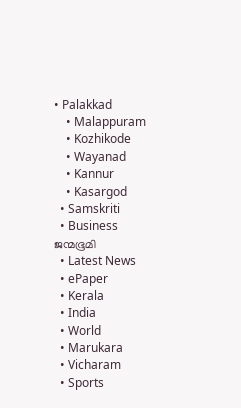• Palakkad
    • Malappuram
    • Kozhikode
    • Wayanad
    • Kannur
    • Kasargod
  • Samskriti
  • Business
ജന്മഭൂമി
  • Latest News
  • ePaper
  • Kerala
  • India
  • World
  • Marukara
  • Vicharam
  • Sports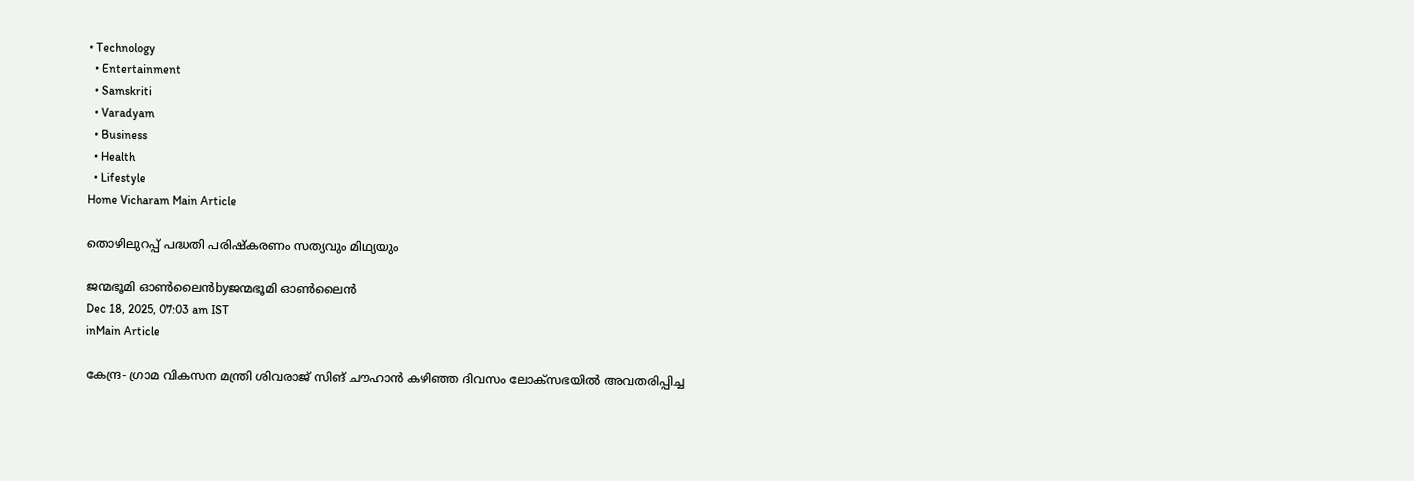• Technology
  • Entertainment
  • Samskriti
  • Varadyam
  • Business
  • Health
  • Lifestyle
Home Vicharam Main Article

തൊഴിലുറപ്പ് പദ്ധതി പരിഷ്‌കരണം സത്യവും മിഥ്യയും

ജന്മഭൂമി ഓണ്‍ലൈന്‍byജന്മഭൂമി ഓണ്‍ലൈന്‍
Dec 18, 2025, 07:03 am IST
inMain Article

കേന്ദ്ര- ഗ്രാമ വികസന മന്ത്രി ശിവരാജ് സിങ് ചൗഹാന്‍ കഴിഞ്ഞ ദിവസം ലോക്‌സഭയില്‍ അവതരിപ്പിച്ച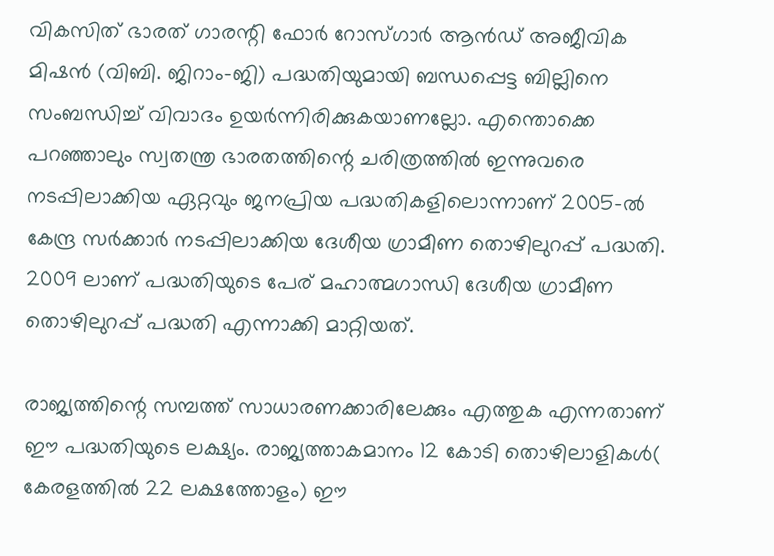വികസിത് ഭാരത് ഗാരന്റി ഫോര്‍ റോസ്ഗാര്‍ ആന്‍ഡ് അജീവിക മിഷന്‍ (വിബി. ജിറാം-ജി) പദ്ധതിയുമായി ബന്ധപ്പെട്ട ബില്ലിനെ സംബന്ധിച്ച് വിവാദം ഉയര്‍ന്നിരിക്കുകയാണല്ലോ. എന്തൊക്കെ പറഞ്ഞാലും സ്വതന്ത്ര ഭാരതത്തിന്റെ ചരിത്രത്തില്‍ ഇന്നുവരെ നടപ്പിലാക്കിയ ഏറ്റവും ജനപ്രിയ പദ്ധതികളിലൊന്നാണ് 2005-ല്‍ കേന്ദ്ര സര്‍ക്കാര്‍ നടപ്പിലാക്കിയ ദേശീയ ഗ്രാമീണ തൊഴിലുറപ്പ് പദ്ധതി. 2009 ലാണ് പദ്ധതിയുടെ പേര് മഹാത്മഗാന്ധി ദേശീയ ഗ്രാമീണ തൊഴിലുറപ്പ് പദ്ധതി എന്നാക്കി മാറ്റിയത്.

രാജ്യത്തിന്റെ സമ്പത്ത് സാധാരണക്കാരിലേക്കും എത്തുക എന്നതാണ് ഈ പദ്ധതിയുടെ ലക്ഷ്യം. രാജ്യത്താകമാനം 12 കോടി തൊഴിലാളികള്‍( കേരളത്തില്‍ 22 ലക്ഷത്തോളം) ഈ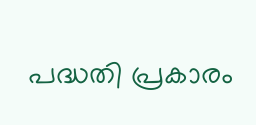പദ്ധതി പ്രകാരം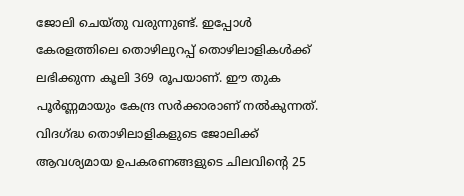ജോലി ചെയ്തു വരുന്നുണ്ട്. ഇപ്പോള്‍ കേരളത്തിലെ തൊഴിലുറപ്പ് തൊഴിലാളികള്‍ക്ക് ലഭിക്കുന്ന കൂലി 369 രൂപയാണ്. ഈ തുക പൂര്‍ണ്ണമായും കേന്ദ്ര സര്‍ക്കാരാണ് നല്‍കുന്നത്. വിദഗ്‌ദ്ധ തൊഴിലാളികളുടെ ജോലിക്ക് ആവശ്യമായ ഉപകരണങ്ങളുടെ ചിലവിന്റെ 25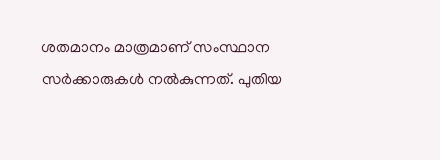ശതമാനം മാത്രമാണ് സംസ്ഥാന സര്‍ക്കാരുകള്‍ നല്‍കുന്നത്. പുതിയ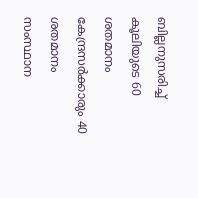ബില്ലനുസരിച്ച് കൂലിയുടെ 60 ശതമാനം കേന്ദ്രസര്‍ക്കാരും 40 ശതമാനം സംസ്ഥാന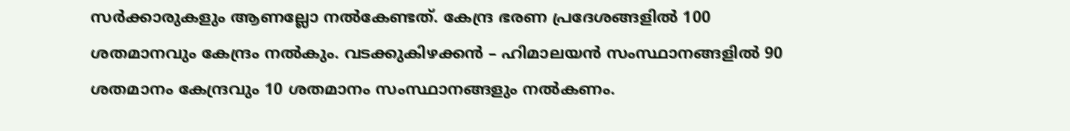സര്‍ക്കാരുകളും ആണല്ലോ നല്‍കേണ്ടത്. കേന്ദ്ര ഭരണ പ്രദേശങ്ങളില്‍ 100 ശതമാനവും കേന്ദ്രം നല്‍കും. വടക്കുകിഴക്കന്‍ – ഹിമാലയന്‍ സംസ്ഥാനങ്ങളില്‍ 90 ശതമാനം കേന്ദ്രവും 10 ശതമാനം സംസ്ഥാനങ്ങളും നല്‍കണം.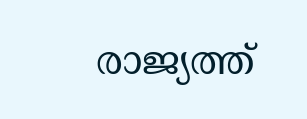രാജ്യത്ത്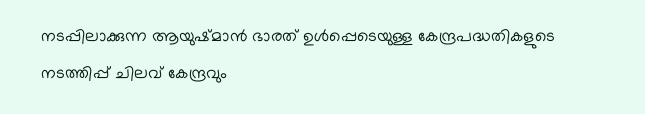നടപ്പിലാക്കുന്ന ആയുഷ്മാന്‍ ഭാരത് ഉള്‍പ്പെടെയുള്ള കേന്ദ്രപദ്ധതികളുടെ നടത്തിപ്പ് ചിലവ് കേന്ദ്രവും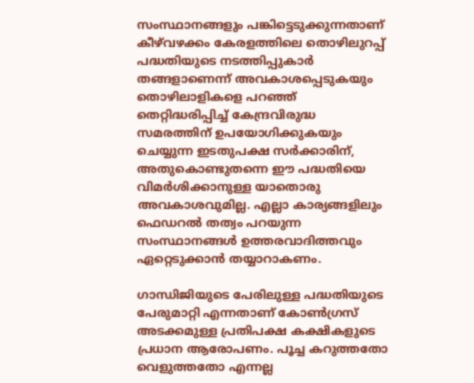സംസ്ഥാനങ്ങളും പങ്കിട്ടെടുക്കുന്നതാണ് കീഴ്‌വഴക്കം കേരളത്തിലെ തൊഴിലുറപ്പ് പദ്ധതിയുടെ നടത്തിപ്പുകാര്‍ തങ്ങളാണെന്ന് അവകാശപ്പെടുകയും തൊഴിലാളികളെ പറഞ്ഞ് തെറ്റിദ്ധരിപ്പിച്ച് കേന്ദ്രവിരുദ്ധ സമരത്തിന് ഉപയോഗിക്കുകയും ചെയ്യുന്ന ഇടതുപക്ഷ സര്‍ക്കാരിന്, അതുകൊണ്ടുതന്നെ ഈ പദ്ധതിയെ വിമര്‍ശിക്കാനുള്ള യാതൊരു അവകാശവുമില്ല. എല്ലാ കാര്യങ്ങളിലും ഫെഡറല്‍ തത്വം പറയുന്ന സംസ്ഥാനങ്ങള്‍ ഉത്തരവാദിത്തവും ഏറ്റെടുക്കാന്‍ തയ്യാറാകണം.

ഗാന്ധിജിയുടെ പേരിലുള്ള പദ്ധതിയുടെ പേരുമാറ്റി എന്നതാണ് കോണ്‍ഗ്രസ് അടക്കമുള്ള പ്രതിപക്ഷ കക്ഷികളുടെ പ്രധാന ആരോപണം. പൂച്ച കറുത്തതോ വെളുത്തതോ എന്നല്ല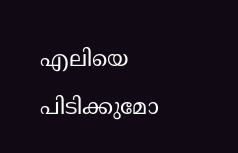എലിയെ പിടിക്കുമോ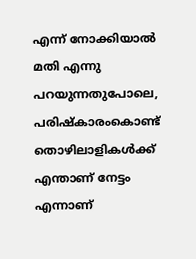എന്ന് നോക്കിയാല്‍ മതി എന്നു പറയുന്നതുപോലെ, പരിഷ്‌കാരംകൊണ്ട് തൊഴിലാളികള്‍ക്ക് എന്താണ് നേട്ടം എന്നാണ്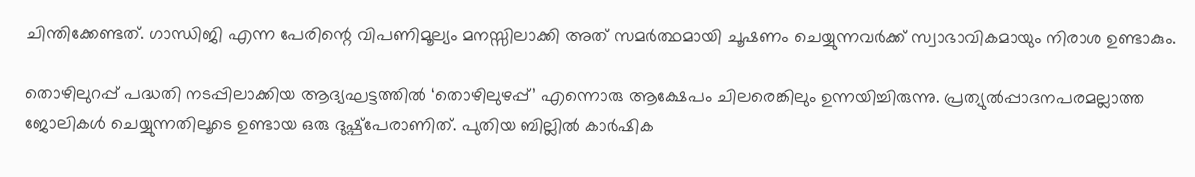ചിന്തിക്കേണ്ടത്. ഗാന്ധിജി എന്ന പേരിന്റെ വിപണിമൂല്യം മനസ്സിലാക്കി അത് സമര്‍ത്ഥമായി ചൂഷണം ചെയ്യുന്നവര്‍ക്ക് സ്വാഭാവികമായും നിരാശ ഉണ്ടാകും.

തൊഴിലുറപ്പ് പദ്ധതി നടപ്പിലാക്കിയ ആദ്യഘട്ടത്തില്‍ ‘തൊഴിലുഴപ്പ്’ എന്നൊരു ആക്ഷേപം ചിലരെങ്കിലും ഉന്നയിച്ചിരുന്നു. പ്രത്യുല്‍പ്പാദനപരമല്ലാത്ത ജോലികള്‍ ചെയ്യുന്നതിലൂടെ ഉണ്ടായ ഒരു ദുഷ്പ്പേരാണിത്. പുതിയ ബില്ലില്‍ കാര്‍ഷിക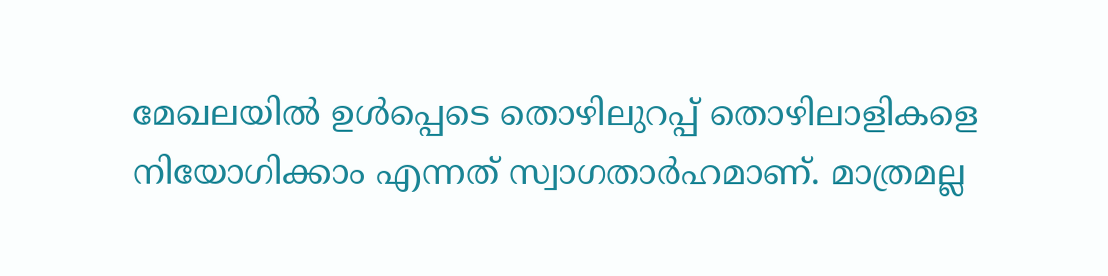മേഖലയില്‍ ഉള്‍പ്പെടെ തൊഴിലുറപ്പ് തൊഴിലാളികളെ നിയോഗിക്കാം എന്നത് സ്വാഗതാര്‍ഹമാണ്. മാത്രമല്ല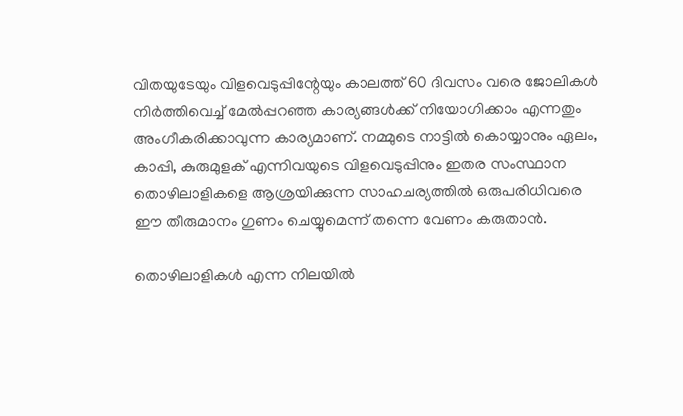വിതയുടേയും വിളവെടുപ്പിന്റേയും കാലത്ത് 60 ദിവസം വരെ ജോലികള്‍ നിര്‍ത്തിവെച്ച് മേല്‍പ്പറഞ്ഞ കാര്യങ്ങള്‍ക്ക് നിയോഗിക്കാം എന്നതും അംഗീകരിക്കാവുന്ന കാര്യമാണ്. നമ്മുടെ നാട്ടില്‍ കൊയ്യാനും ഏലം, കാപ്പി, കുരുമുളക് എന്നിവയുടെ വിളവെടുപ്പിനും ഇതര സംസ്ഥാന തൊഴിലാളികളെ ആശ്രയിക്കുന്ന സാഹചര്യത്തില്‍ ഒരുപരിധിവരെ ഈ തീരുമാനം ഗുണം ചെയ്യുമെന്ന് തന്നെ വേണം കരുതാന്‍.

തൊഴിലാളികള്‍ എന്ന നിലയില്‍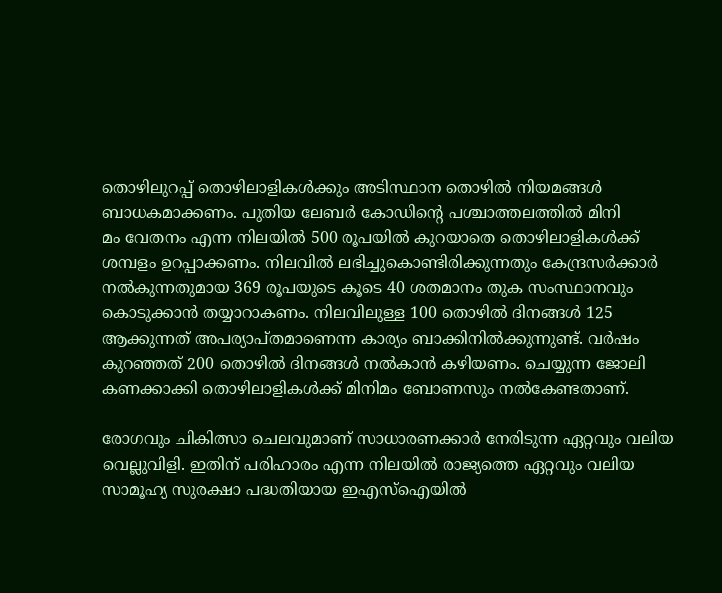തൊഴിലുറപ്പ് തൊഴിലാളികള്‍ക്കും അടിസ്ഥാന തൊഴില്‍ നിയമങ്ങള്‍ ബാധകമാക്കണം. പുതിയ ലേബര്‍ കോഡിന്റെ പശ്ചാത്തലത്തില്‍ മിനി
മം വേതനം എന്ന നിലയില്‍ 500 രൂപയില്‍ കുറയാതെ തൊഴിലാളികള്‍ക്ക് ശമ്പളം ഉറപ്പാക്കണം. നിലവില്‍ ലഭിച്ചുകൊണ്ടിരിക്കുന്നതും കേന്ദ്രസര്‍ക്കാര്‍ നല്‍കുന്നതുമായ 369 രൂപയുടെ കൂടെ 40 ശതമാനം തുക സംസ്ഥാനവും കൊടുക്കാന്‍ തയ്യാറാകണം. നിലവിലുള്ള 100 തൊഴില്‍ ദിനങ്ങള്‍ 125 ആക്കുന്നത് അപര്യാപ്തമാണെന്ന കാര്യം ബാക്കിനില്‍ക്കുന്നുണ്ട്. വര്‍ഷം കുറഞ്ഞത് 200 തൊഴില്‍ ദിനങ്ങള്‍ നല്‍കാന്‍ കഴിയണം. ചെയ്യുന്ന ജോലി കണക്കാക്കി തൊഴിലാളികള്‍ക്ക് മിനിമം ബോണസും നല്‍കേണ്ടതാണ്.

രോഗവും ചികിത്സാ ചെലവുമാണ് സാധാരണക്കാര്‍ നേരിടുന്ന ഏറ്റവും വലിയ വെല്ലുവിളി. ഇതിന് പരിഹാരം എന്ന നിലയില്‍ രാജ്യത്തെ ഏറ്റവും വലിയ സാമൂഹ്യ സുരക്ഷാ പദ്ധതിയായ ഇഎസ്‌ഐയില്‍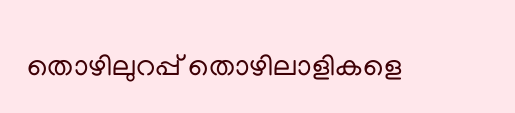തൊഴിലുറപ്പ് തൊഴിലാളികളെ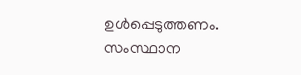ഉള്‍പ്പെടുത്തണം. സംസ്ഥാന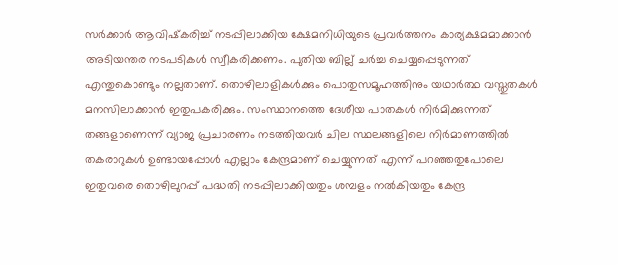സര്‍ക്കാര്‍ ആവിഷ്‌കരിച്ച് നടപ്പിലാക്കിയ ക്ഷേമനിധിയുടെ പ്രവര്‍ത്തനം കാര്യക്ഷമമാക്കാന്‍ അടിയന്തര നടപടികള്‍ സ്വീകരിക്കണം. പുതിയ ബില്ല് ചര്‍ച്ച ചെയ്യപ്പെടുന്നത് എന്തുകൊണ്ടും നല്ലതാണ്. തൊഴിലാളികള്‍ക്കും പൊതുസമൂഹത്തിനും യഥാര്‍ത്ഥ വസ്തുതകള്‍ മനസിലാക്കാന്‍ ഇതുപകരിക്കും. സംസ്ഥാനത്തെ ദേശീയ പാതകള്‍ നിര്‍മിക്കുന്നത് തങ്ങളാണെന്ന് വ്യാജ പ്രചാരണം നടത്തിയവര്‍ ചില സ്ഥലങ്ങളിലെ നിര്‍മാണത്തില്‍ തകരാറുകള്‍ ഉണ്ടായപ്പോള്‍ എല്ലാം കേന്ദ്രമാണ് ചെയ്യുന്നത് എന്ന് പറഞ്ഞതുപോലെ ഇതുവരെ തൊഴിലുറപ്പ് പദ്ധതി നടപ്പിലാക്കിയതും ശമ്പളം നല്‍കിയതും കേന്ദ്ര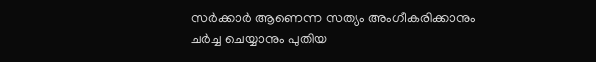സര്‍ക്കാര്‍ ആണെന്ന സത്യം അംഗീകരിക്കാനും ചര്‍ച്ച ചെയ്യാനും പുതിയ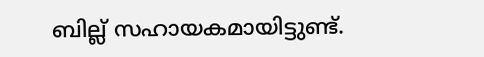ബില്ല് സഹായകമായിട്ടുണ്ട്.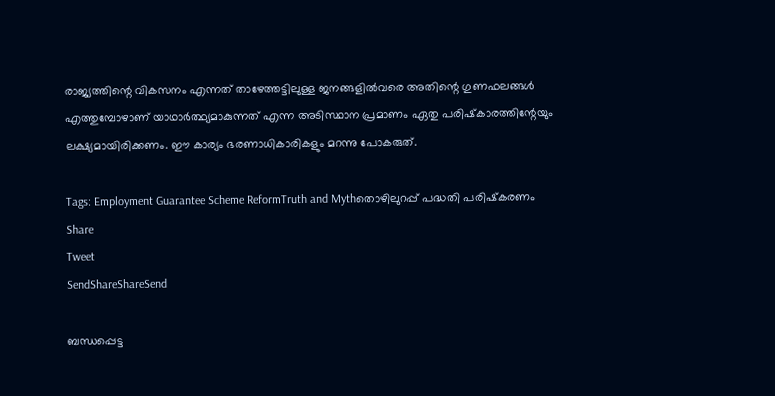രാജ്യത്തിന്റെ വികസനം എന്നത് താഴേത്തട്ടിലുള്ള ജനങ്ങളില്‍വരെ അതിന്റെ ഗുണഫലങ്ങള്‍ എത്തുമ്പോഴാണ് യാഥാര്‍ത്ഥ്യമാകുന്നത് എന്ന അടിസ്ഥാന പ്രമാണം ഏതു പരിഷ്‌കാരത്തിന്റേയും ലക്ഷ്യമായിരിക്കണം. ഈ കാര്യം ഭരണാധികാരികളും മറന്നു പോകരുത്.

Tags: Employment Guarantee Scheme ReformTruth and Mythതൊഴിലുറപ്പ് പദ്ധതി പരിഷ്‌കരണം
Share
Tweet
SendShareShareSend

ബന്ധപ്പെട്ട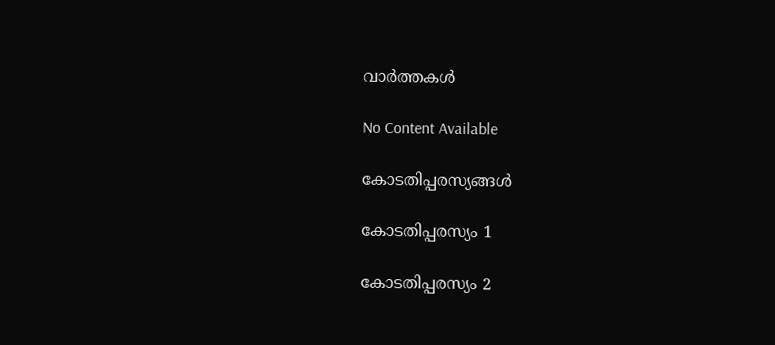വാര്‍ത്തകള്‍

No Content Available

കോടതിപ്പരസ്യങ്ങള്‍

കോടതിപ്പരസ്യം 1

കോടതിപ്പരസ്യം 2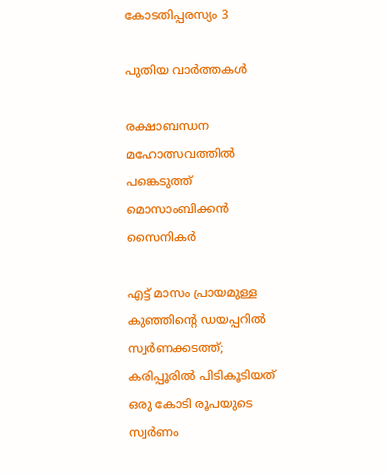കോടതിപ്പരസ്യം 3

പുതിയ വാര്‍ത്തകള്‍

രക്ഷാബന്ധന മഹോത്സവത്തില്‍ പങ്കെടുത്ത് മൊസാംബിക്കന്‍ സൈനികര്‍

എട്ട് മാസം പ്രായമുള്ള കുഞ്ഞിന്റെ ഡയപ്പറിൽ സ്വർണക്കടത്ത്; കരിപ്പൂരിൽ പിടികൂടിയത് ഒരു കോടി രൂപയുടെ സ്വര്‍ണം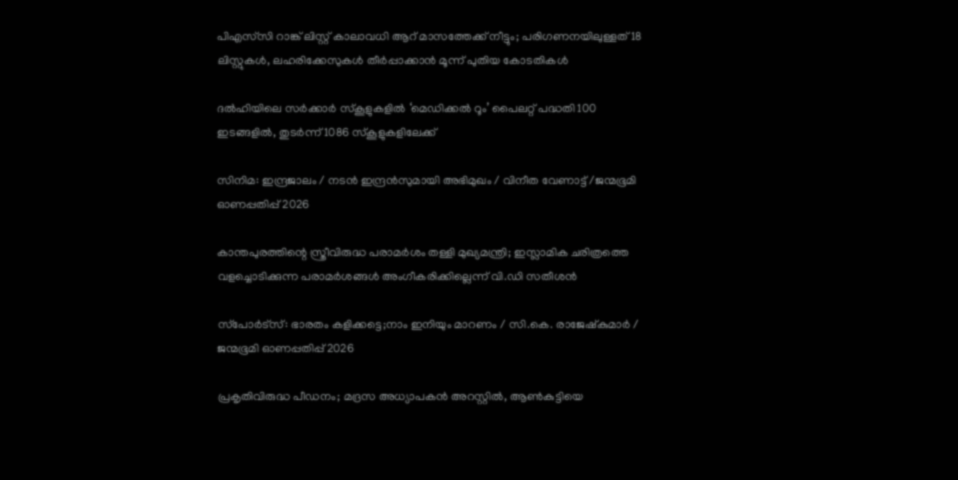പിഎസ്‍സി റാങ്ക് ലിസ്റ്റ് കാലാവധി ആറ് മാസത്തേക്ക് നീട്ടും; പരിഗണനയിലുള്ളത് 18 ലിസ്റ്റുകൾ, ലഹരിക്കേസുകൾ തീർപ്പാക്കാൻ മൂന്ന് പുതിയ കോടതികൾ

ദല്‍ഹിയിലെ സര്‍ക്കാര്‍ സ്‌കൂളുകളില്‍ ‘മെഡിക്കല്‍ റൂം’ പൈലറ്റ് പദ്ധതി 100 ഇടങ്ങളില്‍, തുടര്‍ന്ന് 1086 സ്‌കൂളുകളിലേക്ക്

സിനിമ: ഇന്ദ്രജാലം / നടൻ ഇന്ദ്രൻസുമായി അഭിമുഖം / വിനീത വേണാട്ട് /ജന്മഭൂമി ഓണപ്പതിപ്പ് 2026

കാന്തപുരത്തിന്റെ സ്ത്രീവിരുദ്ധ പരാമർശം തള്ളി മുഖ്യമന്ത്രി; ഇസ്ലാമിക ചരിത്രത്തെ വളച്ചൊടിക്കുന്ന പരാമർശങ്ങൾ അംഗീകരിക്കില്ലെന്ന് വി.ഡി സതീശൻ

സ്‌പോർട്‌സ്: ഭാരതം കളിക്കട്ടെ;നാം ഇനിയും മാറണം / സി.കെ. രാജേഷ്‌കുമാർ / ജന്മഭൂമി ഓണപ്പതിപ്പ് 2026

പ്രകൃതിവിരുദ്ധ പീഡനം; മദ്രസ അധ്യാപകൻ അറസ്റ്റിൽ, ആൺകുട്ടിയെ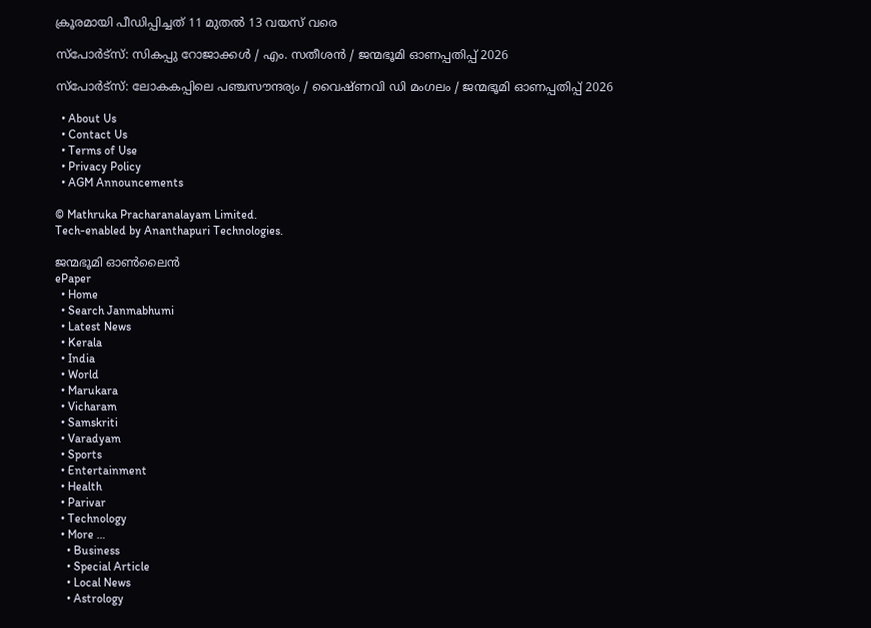ക്രൂരമായി പീഡിപ്പിച്ചത് 11 മുതൽ 13 വയസ് വരെ

സ്‌പോർട്‌സ്: സികപ്പു റോജാക്കൾ / എം. സതീശൻ / ജന്മഭൂമി ഓണപ്പതിപ്പ് 2026

സ്‌പോർട്‌സ്: ലോകകപ്പിലെ പഞ്ചസൗന്ദര്യം / വൈഷ്ണവി ഡി മംഗലം / ജന്മഭൂമി ഓണപ്പതിപ്പ് 2026

  • About Us
  • Contact Us
  • Terms of Use
  • Privacy Policy
  • AGM Announcements

© Mathruka Pracharanalayam Limited.
Tech-enabled by Ananthapuri Technologies.

ജന്മഭൂമി ഓണ്‍ലൈന്‍
ePaper
  • Home
  • Search Janmabhumi
  • Latest News
  • Kerala
  • India
  • World
  • Marukara
  • Vicharam
  • Samskriti
  • Varadyam
  • Sports
  • Entertainment
  • Health
  • Parivar
  • Technology
  • More …
    • Business
    • Special Article
    • Local News
    • Astrology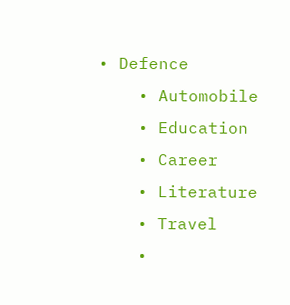• Defence
    • Automobile
    • Education
    • Career
    • Literature
    • Travel
    •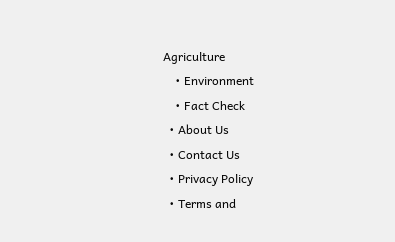Agriculture
    • Environment
    • Fact Check
  • About Us
  • Contact Us
  • Privacy Policy
  • Terms and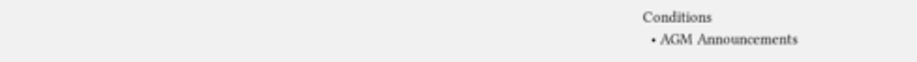Conditions
  • AGM Announcements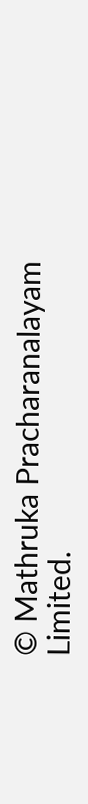© Mathruka Pracharanalayam Limited.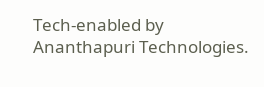Tech-enabled by Ananthapuri Technologies.